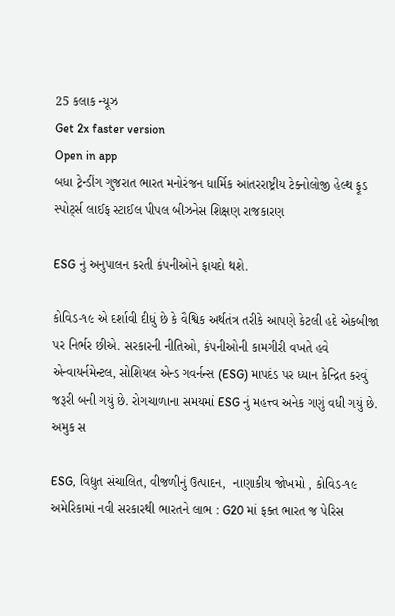25 કલાક ન્યૂઝ
Get 2x faster version
Open in app
બધા ટ્રેન્ડીંગ ગુજરાત ભારત મનોરંજન ધાર્મિક આંતરરાષ્ટ્રીય ટેક્નોલોજી હેલ્થ ફૂડ સ્પોર્ટ્સ લાઈફ સ્ટાઈલ પીપલ બીઝનેસ શિક્ષણ રાજકારણ

ESG નું અનુપાલન કરતી કંપનીઓને ફાયદો થશે.

કોવિડ-૧૯ એ દર્શાવી દીધું છે કે વૈશ્વિક અર્થતંત્ર તરીકે આપણે કેટલી હદે એકબીજા પર નિર્ભર છીએ. સરકારની નીતિઓ, કંપનીઓની કામગીરી વખતે હવે એન્વાયર્નમેન્ટલ, સોશિયલ એન્ડ ગવર્નન્સ (ESG) માપદંડ પર ધ્યાન કેન્દ્રિત કરવું જરૂરી બની ગયું છે. રોગચાળાના સમયમાં ESG નું મહત્ત્વ અનેક ગણું વધી ગયું છે. અમુક સ

ESG, વિદ્યુત સંચાલિત, વીજળીનું ઉત્પાદન,  નાણાકીય જોખમો , કોવિડ-૧૯
અમેરિકામાં નવી સરકારથી ભારતને લાભ : G20 માં ફક્ત ભારત જ પેરિસ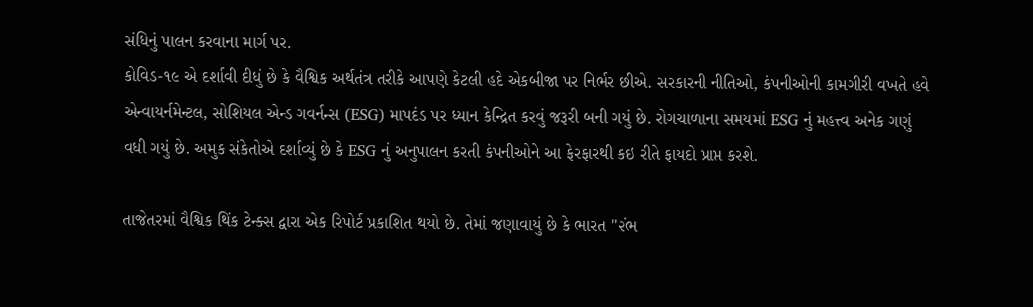સંધિનું પાલન કરવાના માર્ગ પર.
કોવિડ-૧૯ એ દર્શાવી દીધું છે કે વૈશ્વિક અર્થતંત્ર તરીકે આપણે કેટલી હદે એકબીજા પર નિર્ભર છીએ. સરકારની નીતિઓ, કંપનીઓની કામગીરી વખતે હવે એન્વાયર્નમેન્ટલ, સોશિયલ એન્ડ ગવર્નન્સ (ESG) માપદંડ પર ધ્યાન કેન્દ્રિત કરવું જરૂરી બની ગયું છે. રોગચાળાના સમયમાં ESG નું મહત્ત્વ અનેક ગણું વધી ગયું છે. અમુક સંકેતોએ દર્શાવ્યું છે કે ESG નું અનુપાલન કરતી કંપનીઓને આ ફેરફારથી કઇ રીતે ફાયદો પ્રાપ્ત કરશે.

તાજેતરમાં વૈશ્વિક થિંક ટેન્ક્સ દ્વારા એક રિપોર્ટ પ્રકાશિત થયો છે. તેમાં જણાવાયું છે કે ભારત ''૨ંભ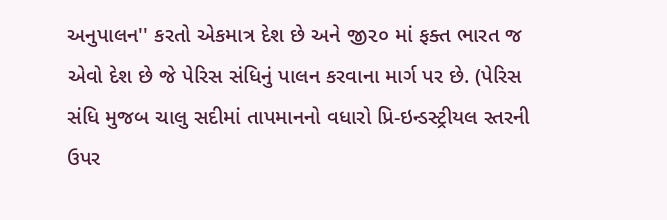અનુપાલન'' કરતો એકમાત્ર દેશ છે અને જી૨૦ માં ફક્ત ભારત જ એવો દેશ છે જે પેરિસ સંધિનું પાલન કરવાના માર્ગ પર છે. (પેરિસ સંધિ મુજબ ચાલુ સદીમાં તાપમાનનો વધારો પ્રિ-ઇન્ડસ્ટ્રીયલ સ્તરની ઉપર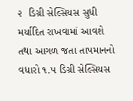૨  ડિગ્રી સેલ્સિયસ સુધી મર્યાદિત રાખવામાં આવશે તથા આગળ જતા તાપમાનનો વધારો ૧.૫ ડિગ્રી સેલ્સિયસ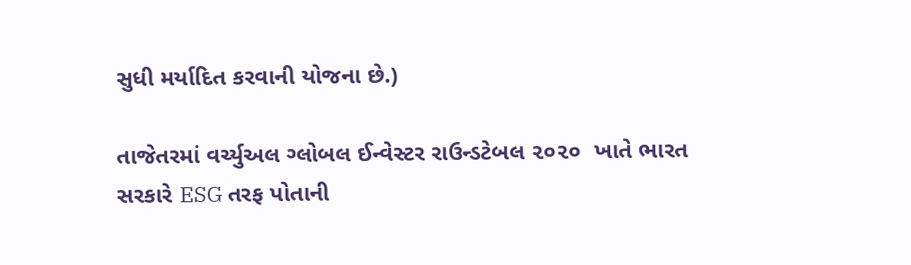સુધી મર્યાદિત કરવાની યોજના છે.)

તાજેતરમાં વર્ચ્યુઅલ ગ્લોબલ ઈન્વેસ્ટર રાઉન્ડટેબલ ૨૦૨૦  ખાતે ભારત સરકારે ESG તરફ પોતાની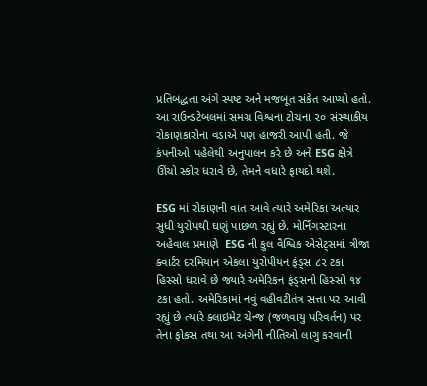પ્રતિબદ્ધતા અંગે સ્પષ્ટ અને મજબૂત સંકેત આપ્યો હતો. આ રાઉન્ડટેબલમાં સમગ્ર વિશ્વના ટોચના ૨૦ સંસ્થાકીય રોકાણકારોના વડાએ પણ હાજરી આપી હતી. જે કંપનીઓ પહેલેથી અનુપાલન કરે છે અને ESG ક્ષેત્રે ઊંચો સ્કોર ધરાવે છે, તેમને વધારે ફાયદો થશે.

ESG માં રોકાણની વાત આવે ત્યારે અમેરિકા અત્યાર સુધી યુરોપથી ઘણું પાછળ રહ્યું છે. મોર્નિંગસ્ટારના અહેવાલ પ્રમાણે  ESG ની કુલ વૈશ્વિક એસેટ્સમાં ત્રીજા ક્વાર્ટર દરમિયાન એકલા યુરોપીયન ફંડ્સ ૮૨ ટકા હિસ્સો ધરાવે છે જ્યારે અમેરિકન ફંડ્સનો હિસ્સો ૧૪ ટકા હતો. અમેરિકામાં નવું વહીવટીતંત્ર સત્તા પર આવી રહ્યું છે ત્યારે ક્લાઇમેટ ચેન્જ (જળવાયુ પરિવર્તન) પર તેના ફોકસ તથા આ અંગેની નીતિઓ લાગુ કરવાની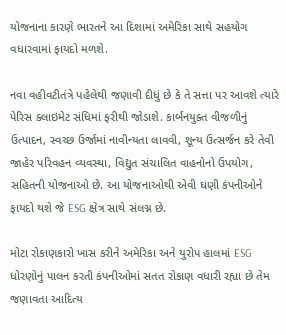યોજનાના કારણે ભારતને આ દિશામાં અમેરિકા સાથે સહયોગ વધારવામાં ફાયદો મળશે.

નવા વહીવટીતંત્રે પહેલેથી જણાવી દીધું છે કે તે સત્તા પર આવશે ત્યારે પેરિસ ક્લાઇમેટ સંધિમાં ફરીથી જોડાશે. કાર્બનયુક્ત વીજળીનું ઉત્પાદન, સ્વચ્છ ઉર્જામાં નાવીન્યતા લાવવી, શૂન્ય ઉત્સર્જન કરે તેવી જાહેર પરિવહન વ્યવસ્થા, વિદ્યુત સંચાલિત વાહનોનો ઉપયોગ, સહિતની યોજનાઓ છે. આ યોજનાઓથી એવી ઘણી કંપનીઓને ફાયદો થશે જે ESG ક્ષેત્ર સાથે સંલગ્ન છે.

મોટા રોકાણકારો ખાસ કરીને અમેરિકા અને યુરોપ હાલમાં ESG  ધોરણોનું પાલન કરતી કંપનીઓમાં સતત રોકાણ વધારી રહ્યા છે તેમ જણાવતા આદિત્ય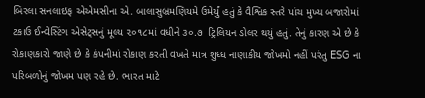બિરલા સનલાઇફ એએમસીના એ. બાલાસુબ્રમણિયમે ઉમેર્યું હતું કે વૈશ્વિક સ્તરે પાંચ મુખ્ય બજારોમાં ટકાઉ ઈન્વેસ્ટિંગ એસેટ્સનું મૂલ્ય ૨૦૧૮માં વધીને ૩૦.૭  ટ્રિલિયન ડોલર થયું હતું. તેનું કારણ એ છે કે રોકાણકારો જાણે છે કે કંપનીમાં રોકાણ કરતી વખતે માત્ર શુધ્ધ નાણાકીય જોખમો નહીં પરંતુ ESG ના પરિબળોનું જોખમ પણ રહે છે. ભારત માટે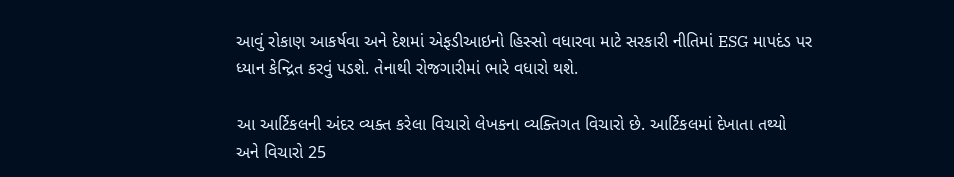આવું રોકાણ આકર્ષવા અને દેશમાં એફડીઆઇનો હિસ્સો વધારવા માટે સરકારી નીતિમાં ESG માપદંડ પર ધ્યાન કેન્દ્રિત કરવું પડશે. તેનાથી રોજગારીમાં ભારે વધારો થશે.

આ આર્ટિકલની અંદર વ્યક્ત કરેલા વિચારો લેખકના વ્યક્તિગત વિચારો છે. આર્ટિકલમાં દેખાતા તથ્યો અને વિચારો 25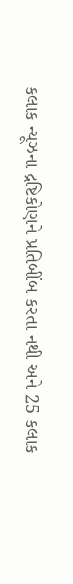કલાક ન્યૂઝના દ્રષ્ટિકોણને પ્રતિબીંબ કરતા નથી અને 25 કલાક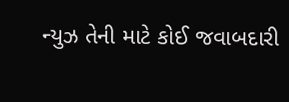ન્યુઝ તેની માટે કોઈ જવાબદારી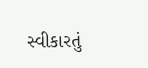સ્વીકારતું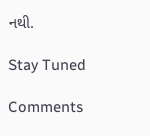નથી.

Stay Tuned

Comments